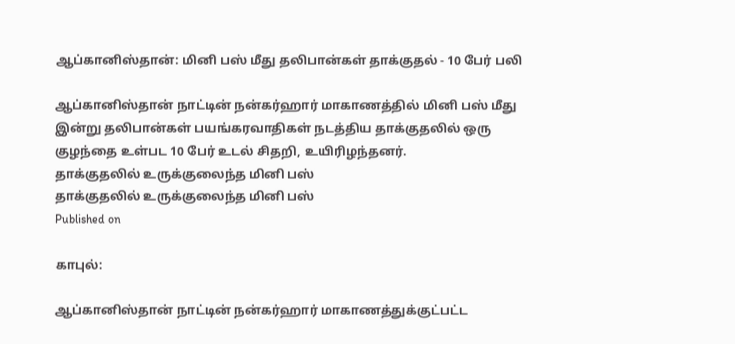ஆப்கானிஸ்தான்: மினி பஸ் மீது தலிபான்கள் தாக்குதல் - 10 பேர் பலி

ஆப்கானிஸ்தான் நாட்டின் நன்கர்ஹார் மாகாணத்தில் மினி பஸ் மீது இன்று தலிபான்கள் பயங்கரவாதிகள் நடத்திய தாக்குதலில் ஒரு குழந்தை உள்பட 10 பேர் உடல் சிதறி, உயிரிழந்தனர்.
தாக்குதலில் உருக்குலைந்த மினி பஸ்
தாக்குதலில் உருக்குலைந்த மினி பஸ்
Published on

காபுல்:

ஆப்கானிஸ்தான் நாட்டின் நன்கர்ஹார் மாகாணத்துக்குட்பட்ட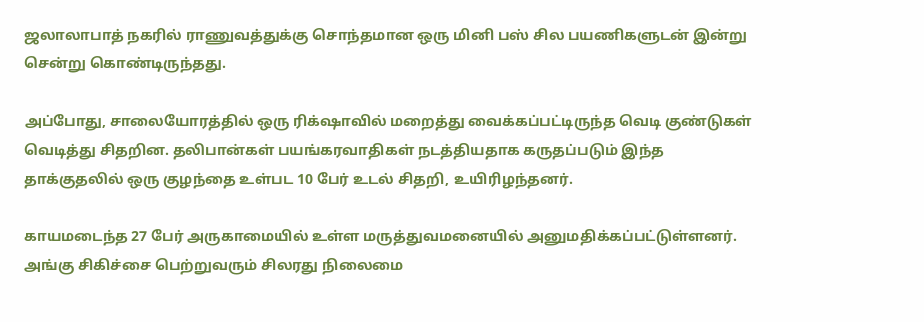ஜலாலாபாத் நகரில் ராணுவத்துக்கு சொந்தமான ஒரு மினி பஸ் சில பயணிகளுடன் இன்று சென்று கொண்டிருந்தது.

அப்போது, சாலையோரத்தில் ஒரு ரிக்‌ஷாவில் மறைத்து வைக்கப்பட்டிருந்த வெடி குண்டுகள் வெடித்து சிதறின. தலிபான்கள் பயங்கரவாதிகள் நடத்தியதாக கருதப்படும் இந்த தாக்குதலில் ஒரு குழந்தை உள்பட 10 பேர் உடல் சிதறி, உயிரிழந்தனர்.

காயமடைந்த 27 பேர் அருகாமையில் உள்ள மருத்துவமனையில் அனுமதிக்கப்பட்டுள்ளனர். அங்கு சிகிச்சை பெற்றுவரும் சிலரது நிலைமை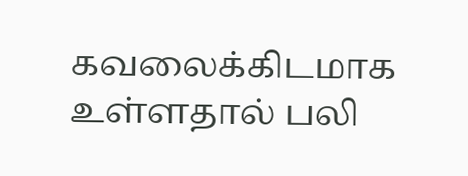கவலைக்கிடமாக உள்ளதால் பலி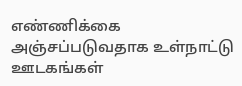எண்ணிக்கை அஞ்சப்படுவதாக உள்நாட்டு ஊடகங்கள்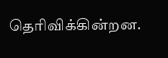தெரிவிக்கின்றன.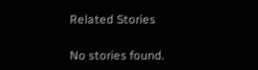Related Stories

No stories found.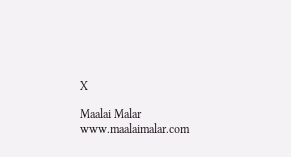X

Maalai Malar
www.maalaimalar.com